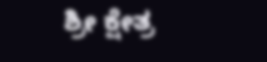ಶ್ರೀ ಕ್ಷೇತ್ರ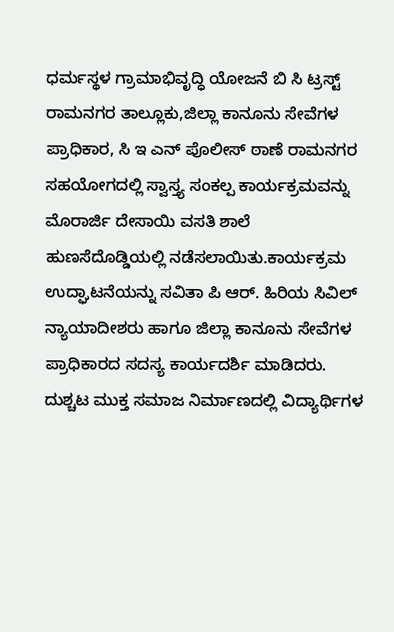ಧರ್ಮಸ್ಥಳ ಗ್ರಾಮಾಭಿವೃದ್ಧಿ ಯೋಜನೆ ಬಿ ಸಿ ಟ್ರಸ್ಟ್ ರಾಮನಗರ ತಾಲ್ಲೂಕು,ಜಿಲ್ಲಾ ಕಾನೂನು ಸೇವೆಗಳ ಪ್ರಾಧಿಕಾರ, ಸಿ ಇ ಎನ್ ಪೊಲೀಸ್ ಠಾಣೆ ರಾಮನಗರ ಸಹಯೋಗದಲ್ಲಿ ಸ್ವಾಸ್ತ್ಯ ಸಂಕಲ್ಪ ಕಾರ್ಯಕ್ರಮವನ್ನು ಮೊರಾರ್ಜಿ ದೇಸಾಯಿ ವಸತಿ ಶಾಲೆ ಹುಣಸೆದೊಡ್ಡಿಯಲ್ಲಿ ನಡೆಸಲಾಯಿತು.ಕಾರ್ಯಕ್ರಮ ಉದ್ಘಾಟನೆಯನ್ನು ಸವಿತಾ ಪಿ ಆರ್. ಹಿರಿಯ ಸಿವಿಲ್ ನ್ಯಾಯಾದೀಶರು ಹಾಗೂ ಜಿಲ್ಲಾ ಕಾನೂನು ಸೇವೆಗಳ ಪ್ರಾಧಿಕಾರದ ಸದಸ್ಯ ಕಾರ್ಯದರ್ಶಿ ಮಾಡಿದರು. ದುಶ್ಚಟ ಮುಕ್ತ ಸಮಾಜ ನಿರ್ಮಾಣದಲ್ಲಿ ವಿದ್ಯಾರ್ಥಿಗಳ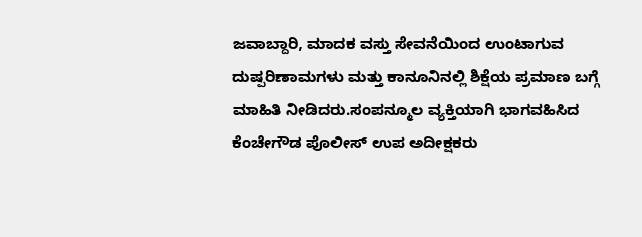ಜವಾಬ್ದಾರಿ, ಮಾದಕ ವಸ್ತು ಸೇವನೆಯಿಂದ ಉಂಟಾಗುವ ದುಷ್ಪರಿಣಾಮಗಳು ಮತ್ತು ಕಾನೂನಿನಲ್ಲಿ ಶಿಕ್ಷೆಯ ಪ್ರಮಾಣ ಬಗ್ಗೆ ಮಾಹಿತಿ ನೀಡಿದರು.ಸಂಪನ್ಮೂಲ ವ್ಯಕ್ತಿಯಾಗಿ ಭಾಗವಹಿಸಿದ ಕೆಂಚೇಗೌಡ ಪೊಲೀಸ್ ಉಪ ಅದೀಕ್ಷಕರು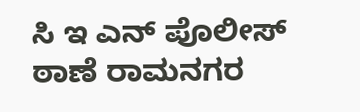ಸಿ ಇ ಎನ್ ಪೊಲೀಸ್ ಠಾಣೆ ರಾಮನಗರ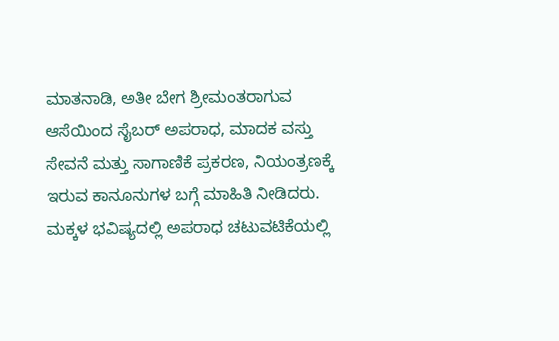ಮಾತನಾಡಿ, ಅತೀ ಬೇಗ ಶ್ರೀಮಂತರಾಗುವ ಆಸೆಯಿಂದ ಸೈಬರ್ ಅಪರಾಧ, ಮಾದಕ ವಸ್ತು ಸೇವನೆ ಮತ್ತು ಸಾಗಾಣಿಕೆ ಪ್ರಕರಣ, ನಿಯಂತ್ರಣಕ್ಕೆ ಇರುವ ಕಾನೂನುಗಳ ಬಗ್ಗೆ ಮಾಹಿತಿ ನೀಡಿದರು. ಮಕ್ಕಳ ಭವಿಷ್ಯದಲ್ಲಿ ಅಪರಾಧ ಚಟುವಟಿಕೆಯಲ್ಲಿ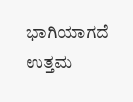ಭಾಗಿಯಾಗದೆ ಉತ್ತಮ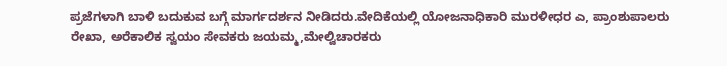ಪ್ರಜೆಗಳಾಗಿ ಬಾಳಿ ಬದುಕುವ ಬಗ್ಗೆ ಮಾರ್ಗದರ್ಶನ ನೀಡಿದರು.ವೇದಿಕೆಯಲ್ಲಿ ಯೋಜನಾಧಿಕಾರಿ ಮುರಳೀಧರ ಎ, ಪ್ರಾಂಶುಪಾಲರು ರೇಖಾ, ಅರೆಕಾಲಿಕ ಸ್ವಯಂ ಸೇವಕರು ಜಯಮ್ಮ,ಮೇಲ್ವಿಚಾರಕರು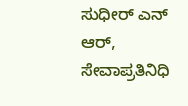ಸುಧೀರ್ ಎನ್ ಆರ್, ಸೇವಾಪ್ರತಿನಿಧಿ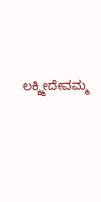ಲಕ್ಶ್ಮೀದೇವಮ್ಮ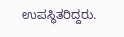ಉಪಸ್ಥಿತರಿದ್ದರು.